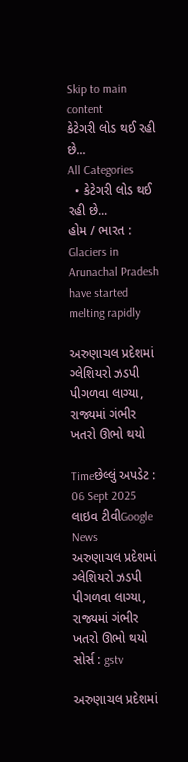Skip to main content
કેટેગરી લોડ થઈ રહી છે...
All Categories
  • કેટેગરી લોડ થઈ રહી છે...
હોમ / ભારત : Glaciers in Arunachal Pradesh have started melting rapidly

અરુણાચલ પ્રદેશમાં ગ્લેશિયરો ઝડપી પીગળવા લાગ્યા, રાજ્યમાં ગંભીર ખતરો ઊભો થયો

Timeછેલ્લું અપડેટ : 06 Sept 2025
લાઇવ ટીવીGoogle News
અરુણાચલ પ્રદેશમાં ગ્લેશિયરો ઝડપી પીગળવા લાગ્યા, રાજ્યમાં ગંભીર ખતરો ઊભો થયો
સોર્સ : gstv

અરુણાચલ પ્રદેશમાં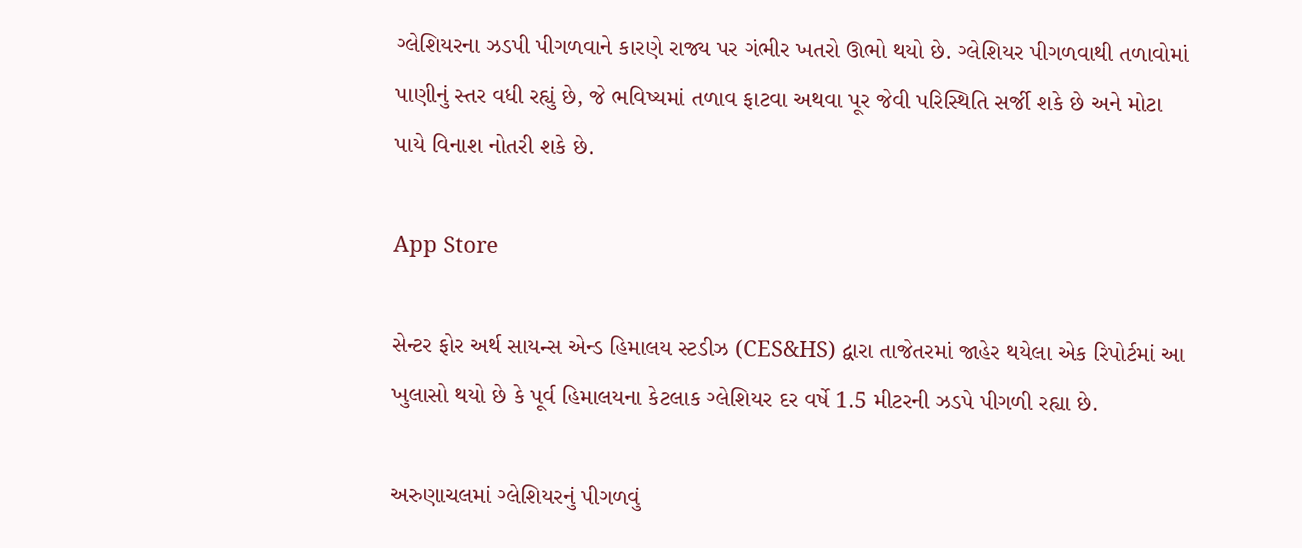ગ્લેશિયરના ઝડપી પીગળવાને કારણે રાજ્ય પર ગંભીર ખતરો ઊભો થયો છે. ગ્લેશિયર પીગળવાથી તળાવોમાં પાણીનું સ્તર વધી રહ્યું છે, જે ભવિષ્યમાં તળાવ ફાટવા અથવા પૂર જેવી પરિસ્થિતિ સર્જી શકે છે અને મોટા પાયે વિનાશ નોતરી શકે છે.

App Store

સેન્ટર ફોર અર્થ સાયન્સ એન્ડ હિમાલય સ્ટડીઝ (CES&HS) દ્વારા તાજેતરમાં જાહેર થયેલા એક રિપોર્ટમાં આ ખુલાસો થયો છે કે પૂર્વ હિમાલયના કેટલાક ગ્લેશિયર દર વર્ષે 1.5 મીટરની ઝડપે પીગળી રહ્યા છે.

અરુણાચલમાં ગ્લેશિયરનું પીગળવું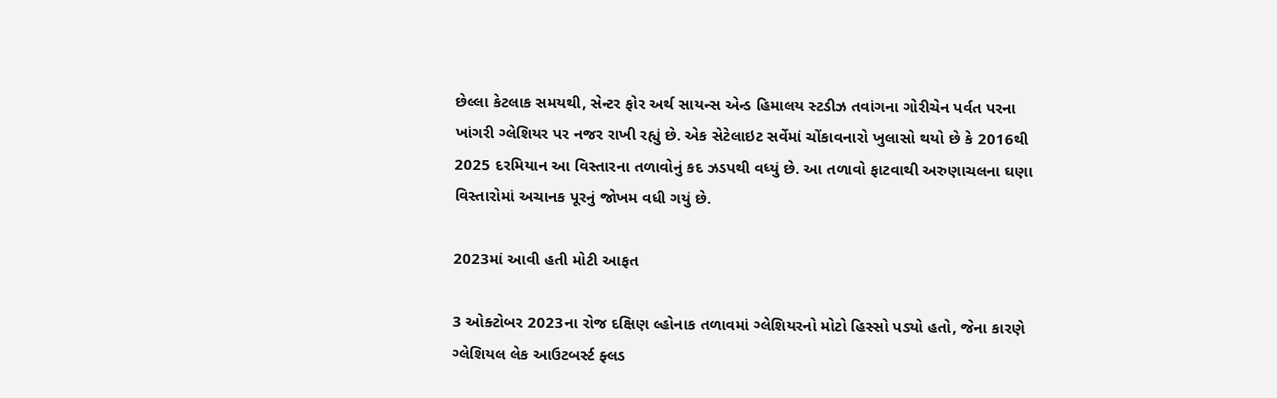છેલ્લા કેટલાક સમયથી, સેન્ટર ફોર અર્થ સાયન્સ એન્ડ હિમાલય સ્ટડીઝ તવાંગના ગોરીચેન પર્વત પરના ખાંગરી ગ્લેશિયર પર નજર રાખી રહ્યું છે. એક સેટેલાઇટ સર્વેમાં ચોંકાવનારો ખુલાસો થયો છે કે 2016થી 2025 દરમિયાન આ વિસ્તારના તળાવોનું કદ ઝડપથી વધ્યું છે. આ તળાવો ફાટવાથી અરુણાચલના ઘણા વિસ્તારોમાં અચાનક પૂરનું જોખમ વધી ગયું છે.

2023માં આવી હતી મોટી આફત

3 ઓક્ટોબર 2023ના રોજ દક્ષિણ લ્હોનાક તળાવમાં ગ્લેશિયરનો મોટો હિસ્સો પડ્યો હતો, જેના કારણે ગ્લેશિયલ લેક આઉટબર્સ્ટ ફ્લડ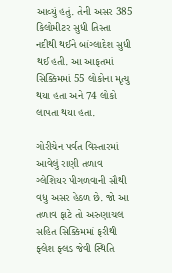આવ્યું હતું. તેની અસર 385 કિલોમીટર સુધી તિસ્તા નદીથી થઈને બાંગ્લાદેશ સુધી થઈ હતી. આ આફતમાં સિક્કિમમાં 55 લોકોના મૃત્યુ થયા હતા અને 74 લોકો લાપતા થયા હતા.

ગોરીચેન પર્વત વિસ્તારમાં આવેલું રાણી તળાવ ગ્લેશિયર પીગળવાની સૌથી વધુ અસર હેઠળ છે. જો આ તળાવ ફાટે તો અરુણાચલ સહિત સિક્કિમમાં ફરીથી ફ્લેશ ફ્લડ જેવી સ્થિતિ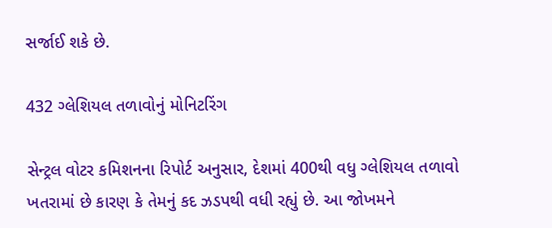સર્જાઈ શકે છે.

432 ગ્લેશિયલ તળાવોનું મોનિટરિંગ

સેન્ટ્રલ વોટર કમિશનના રિપોર્ટ અનુસાર, દેશમાં 400થી વધુ ગ્લેશિયલ તળાવો ખતરામાં છે કારણ કે તેમનું કદ ઝડપથી વધી રહ્યું છે. આ જોખમને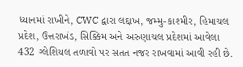ધ્યાનમાં રાખીને, CWC દ્વારા લદ્દાખ, જમ્મુ-કાશ્મીર, હિમાચલ પ્રદેશ, ઉત્તરાખંડ, સિક્કિમ અને અરુણાચલ પ્રદેશમાં આવેલા 432 ગ્લેશિયલ તળાવો પર સતત નજર રાખવામાં આવી રહી છે.